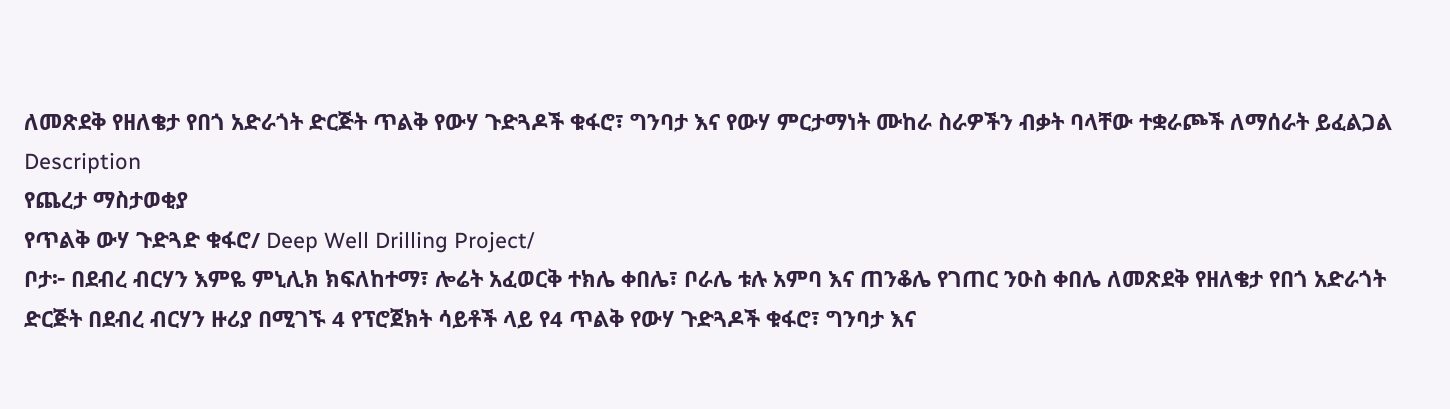ለመጽደቅ የዘለቄታ የበጎ አድራጎት ድርጅት ጥልቅ የውሃ ጉድጓዶች ቁፋሮ፣ ግንባታ እና የውሃ ምርታማነት ሙከራ ስራዎችን ብቃት ባላቸው ተቋራጮች ለማሰራት ይፈልጋል
Description
የጨረታ ማስታወቂያ
የጥልቅ ውሃ ጉድጓድ ቁፋሮ/ Deep Well Drilling Project/
ቦታ፦ በደብረ ብርሃን እምዬ ምኒሊክ ክፍለከተማ፣ ሎሬት አፈወርቅ ተክሌ ቀበሌ፣ ቦራሌ ቱሉ አምባ እና ጠንቆሌ የገጠር ንዑስ ቀበሌ ለመጽደቅ የዘለቄታ የበጎ አድራጎት ድርጅት በደብረ ብርሃን ዙሪያ በሚገኙ 4 የፕሮጀክት ሳይቶች ላይ የ4 ጥልቅ የውሃ ጉድጓዶች ቁፋሮ፣ ግንባታ እና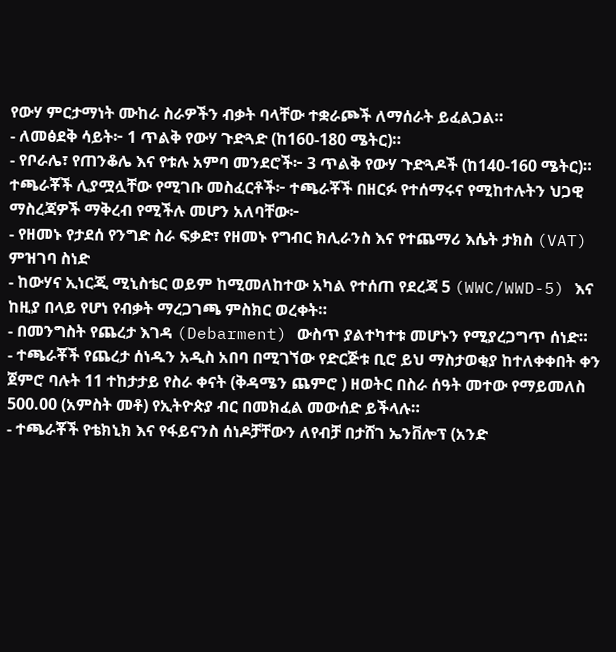የውሃ ምርታማነት ሙከራ ስራዎችን ብቃት ባላቸው ተቋራጮች ለማሰራት ይፈልጋል።
- ለመፅደቅ ሳይት፦ 1 ጥልቅ የውሃ ጉድጓድ (ከ160-180 ሜትር)።
- የቦራሌ፣ የጠንቆሌ እና የቱሉ አምባ መንደሮች፦ 3 ጥልቅ የውሃ ጉድጓዶች (ከ140-160 ሜትር)።
ተጫራቾች ሊያሟሏቸው የሚገቡ መስፈርቶች፦ ተጫራቾች በዘርፉ የተሰማሩና የሚከተሉትን ህጋዊ ማስረጃዎች ማቅረብ የሚችሉ መሆን አለባቸው፦
- የዘመኑ የታደሰ የንግድ ስራ ፍቃድ፣ የዘመኑ የግብር ክሊራንስ እና የተጨማሪ እሴት ታክስ (VAT) ምዝገባ ስነድ
- ከውሃና ኢነርጂ ሚኒስቴር ወይም ከሚመለከተው አካል የተሰጠ የደረጃ 5 (WWC/WWD-5) እና ከዚያ በላይ የሆነ የብቃት ማረጋገጫ ምስክር ወረቀት።
- በመንግስት የጨረታ እገዳ (Debarment) ውስጥ ያልተካተቱ መሆኑን የሚያረጋግጥ ሰነድ።
- ተጫራቾች የጨረታ ሰነዱን አዲስ አበባ በሚገኘው የድርጅቱ ቢሮ ይህ ማስታወቂያ ከተለቀቀበት ቀን ጀምሮ ባሉት 11 ተከታታይ የስራ ቀናት (ቅዳሜን ጨምሮ ) ዘወትር በስራ ሰዓት መተው የማይመለስ 500.00 (አምስት መቶ) የኢትዮጵያ ብር በመክፈል መውሰድ ይችላሉ።
- ተጫራቾች የቴክኒክ እና የፋይናንስ ሰነዶቻቸውን ለየብቻ በታሸገ ኤንቨሎፕ (አንድ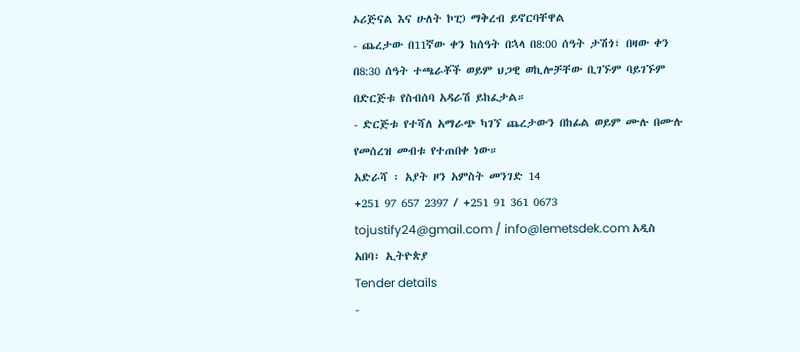ኦሪጅናል እና ሁለት ኮፒ) ማቅረብ ይኖርባቸዋል
- ጨረታው በ11ኛው ቀን ከሰዓት በኋላ በ8:00 ሰዓት ታሽጎ፣ በዛው ቀን በ8:30 ሰዓት ተጫራቾች ወይም ህጋዊ ወኪሎቻቸው ቢገኙም ባይገኙም በድርጅቱ የስብሰባ አዳራሽ ይከፈታል።
- ድርጅቱ የተሻለ አማራጭ ካገኘ ጨረታውን በከፊል ወይም ሙሉ በሙሉ የመሰረዝ መብቱ የተጠበቀ ነው።
አድራሻ ፡ አያት ዞን አምስት መንገድ 14
+251 97 657 2397 / +251 91 361 0673 tojustify24@gmail.com / info@lemetsdek.com አዲስ አበባ፣ ኢትዮጵያ
Tender details
-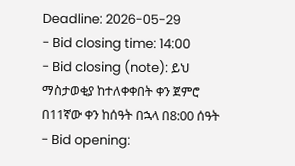Deadline: 2026-05-29
- Bid closing time: 14:00
- Bid closing (note): ይህ ማስታወቂያ ከተለቀቀበት ቀን ጀምሮ በ11ኛው ቀን ከሰዓት በኋላ በ8:00 ሰዓት
- Bid opening: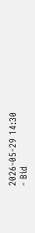2026-05-29 14:30
- Bid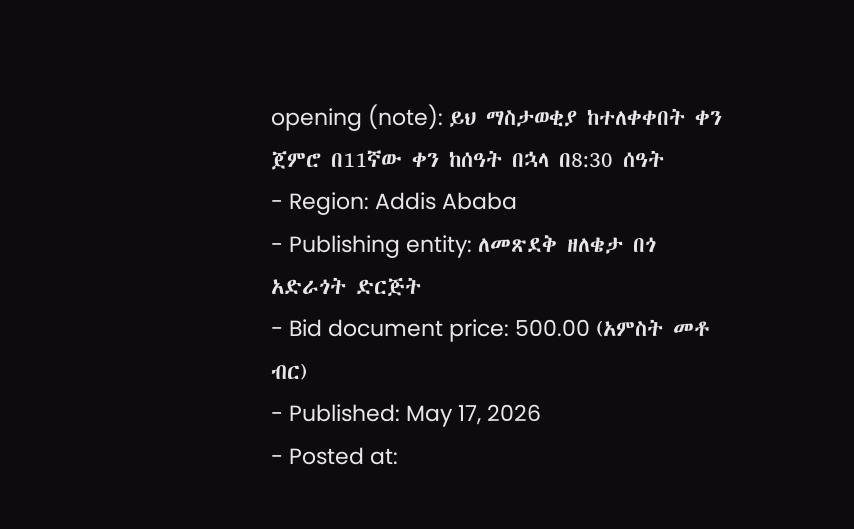opening (note): ይህ ማስታወቂያ ከተለቀቀበት ቀን ጀምሮ በ11ኛው ቀን ከሰዓት በኋላ በ8:30 ሰዓት
- Region: Addis Ababa
- Publishing entity: ለመጽደቅ ዘለቄታ በጎ አድራጎት ድርጅት
- Bid document price: 500.00 (አምስት መቶ ብር)
- Published: May 17, 2026
- Posted at: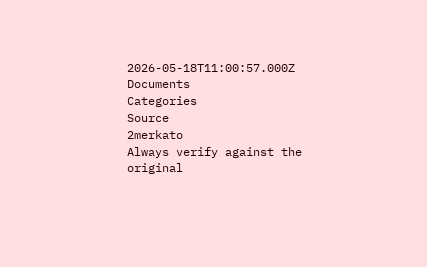2026-05-18T11:00:57.000Z
Documents
Categories
Source
2merkato
Always verify against the original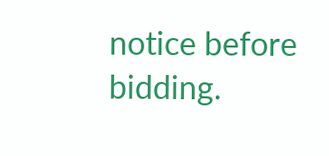notice before bidding.